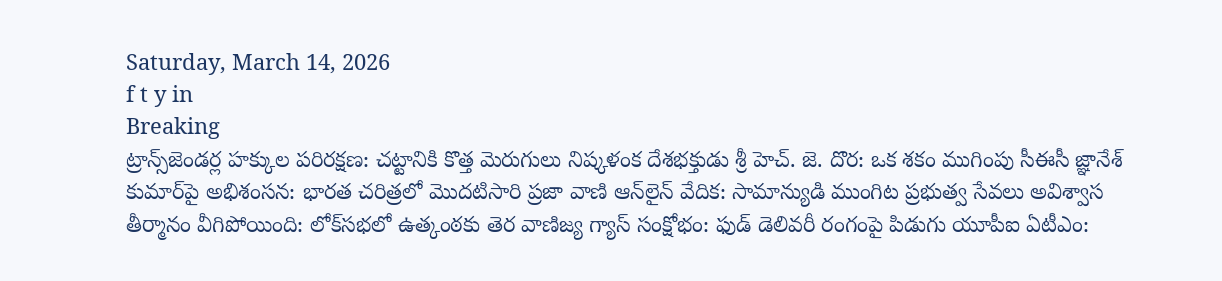Saturday, March 14, 2026
f t y in
Breaking
ట్రాన్స్‌జెండర్ల హక్కుల పరిరక్షణ: చట్టానికి కొత్త మెరుగులు నిష్కళంక దేశభక్తుడు శ్రీ హెచ్. జె. దొర: ఒక శకం ముగింపు సీఈసీ జ్ఞానేశ్‌ కుమార్‌పై అభిశంసన: భారత చరిత్రలో మొదటిసారి ప్రజా వాణి ఆన్‌లైన్ వేదిక: సామాన్యుడి ముంగిట ప్రభుత్వ సేవలు అవిశ్వాస తీర్మానం వీగిపోయింది: లోక్‌సభలో ఉత్కంఠకు తెర వాణిజ్య గ్యాస్ సంక్షోభం: ఫుడ్ డెలివరీ రంగంపై పిడుగు యూపీఐ ఏటీఎం: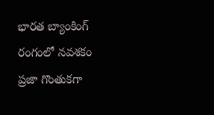భారత బ్యాంకింగ్ రంగంలో నవశకం ప్రజా గొంతుకగా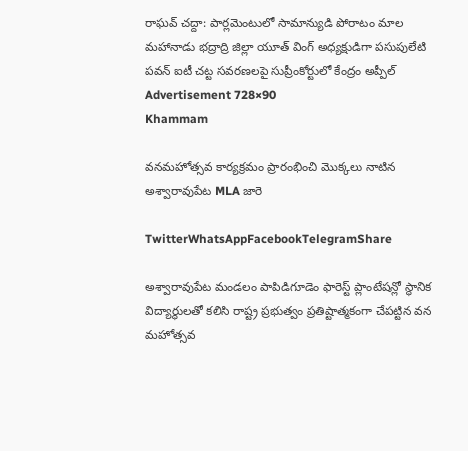రాఘవ్ చద్దా: పార్లమెంటులో సామాన్యుడి పోరాటం మాల మహానాడు భద్రాద్రి జిల్లా యూత్ వింగ్ అధ్యక్షుడిగా పసుపులేటి పవన్ ఐటీ చట్ట సవరణలపై సుప్రీంకోర్టులో కేంద్రం అప్పీల్
Advertisement 728×90
Khammam

వనమహోత్సవ కార్యక్రమం ప్రారంభించి మొక్కలు నాటిన అశ్వారావుపేట MLA జారె

TwitterWhatsAppFacebookTelegramShare

అశ్వారావుపేట మండలం పాపిడిగూడెం ఫారెస్ట్ ప్లాంటేషన్లో స్థానిక విద్యార్థులతో కలిసి రాష్ట్ర ప్రభుత్వం ప్రతిష్టాత్మకంగా చేపట్టిన వన మహోత్సవ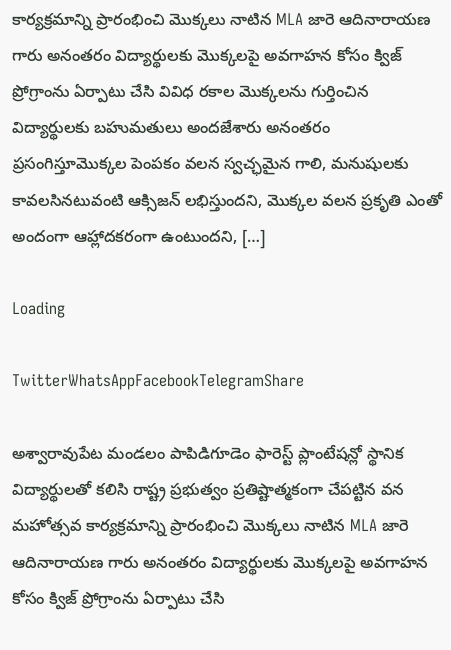కార్యక్రమాన్ని ప్రారంభించి మొక్కలు నాటిన MLA జారె ఆదినారాయణ గారు అనంతరం విద్యార్థులకు మొక్కలపై అవగాహన కోసం క్విజ్ ప్రోగ్రాంను ఏర్పాటు చేసి వివిధ రకాల మొక్కలను గుర్తించిన విద్యార్థులకు బహుమతులు అందజేశారు అనంతరం ప్రసంగిస్తూమొక్కల పెంపకం వలన స్వచ్ఛమైన గాలి, మనుషులకు కావలసినటువంటి ఆక్సిజన్ లభిస్తుందని, మొక్కల వలన ప్రకృతి ఎంతో అందంగా ఆహ్లాదకరంగా ఉంటుందని, […]

Loading

TwitterWhatsAppFacebookTelegramShare

అశ్వారావుపేట మండలం పాపిడిగూడెం ఫారెస్ట్ ప్లాంటేషన్లో స్థానిక విద్యార్థులతో కలిసి రాష్ట్ర ప్రభుత్వం ప్రతిష్టాత్మకంగా చేపట్టిన వన మహోత్సవ కార్యక్రమాన్ని ప్రారంభించి మొక్కలు నాటిన MLA జారె ఆదినారాయణ గారు అనంతరం విద్యార్థులకు మొక్కలపై అవగాహన కోసం క్విజ్ ప్రోగ్రాంను ఏర్పాటు చేసి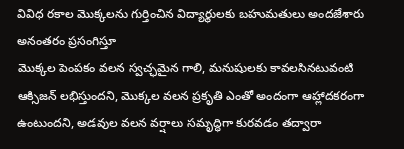వివిధ రకాల మొక్కలను గుర్తించిన విద్యార్థులకు బహుమతులు అందజేశారు అనంతరం ప్రసంగిస్తూ
మొక్కల పెంపకం వలన స్వచ్ఛమైన గాలి, మనుషులకు కావలసినటువంటి ఆక్సిజన్ లభిస్తుందని, మొక్కల వలన ప్రకృతి ఎంతో అందంగా ఆహ్లాదకరంగా ఉంటుందని, అడవుల వలన వర్షాలు సమృద్ధిగా కురవడం తద్వారా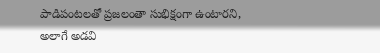పాడిపంటలతో ప్రజలంతా సుభిక్షంగా ఉంటారని, అలాగే అడవి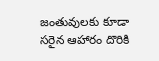జంతువులకు కూడా సరైన ఆహారం దొరికి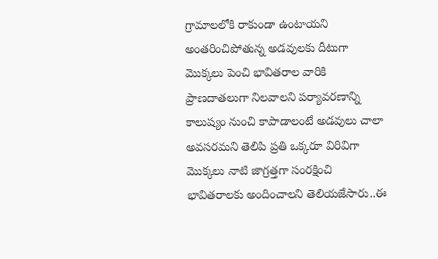గ్రామాలలోకి రాకుండా ఉంటాయని అంతరించిపోతున్న అడవులకు దీటుగా మొక్కలు పెంచి భావితరాల వారికి ప్రాణదాతలుగా నిలవాలని పర్యావరణాన్ని కాలుష్యం నుంచి కాపాడాలంటే అడవులు చాలా అవసరమని తెలిపి ప్రతి ఒక్కరూ విరివిగా మొక్కలు నాటి జాగ్రత్తగా సంరక్షించి భావితరాలకు అందించాలని తెలియజేసారు..ఈ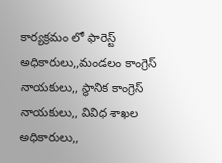కార్యక్రమం లో ఫారెస్ట్ అధికారులు,,మండలం కాంగ్రెస్ నాయకులు,, స్థానిక కాంగ్రెస్ నాయకులు,, వివిధ శాఖల అధికారులు,,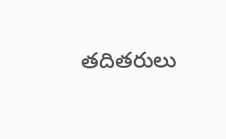తదితరులు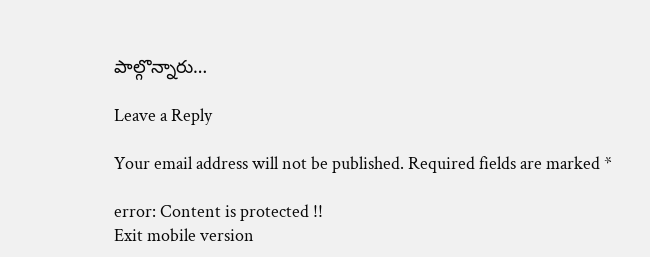పాల్గొన్నారు…

Leave a Reply

Your email address will not be published. Required fields are marked *

error: Content is protected !!
Exit mobile version